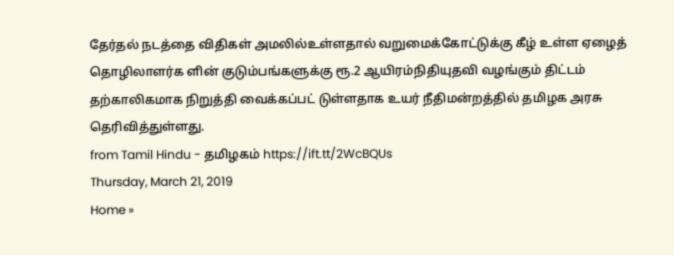தேர்தல் நடத்தை விதிகள் அமலில்உள்ளதால் வறுமைக்கோட்டுக்கு கீழ் உள்ள ஏழைத் தொழிலாளர்க ளின் குடும்பங்களுக்கு ரூ.2 ஆயிரம்நிதியுதவி வழங்கும் திட்டம் தற்காலிகமாக நிறுத்தி வைக்கப்பட் டுள்ளதாக உயர் நீதிமன்றத்தில் தமிழக அரசு தெரிவித்துள்ளது.
from Tamil Hindu - தமிழகம் https://ift.tt/2WcBQUs
Thursday, March 21, 2019
Home »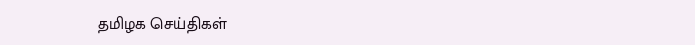தமிழக செய்திகள்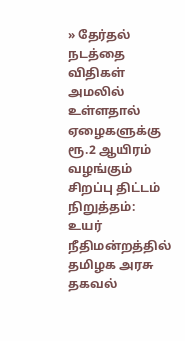» தேர்தல் நடத்தை விதிகள் அமலில் உள்ளதால் ஏழைகளுக்கு ரூ.2 ஆயிரம் வழங்கும் சிறப்பு திட்டம் நிறுத்தம்: உயர் நீதிமன்றத்தில் தமிழக அரசு தகவல்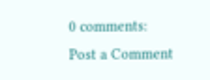0 comments:
Post a Comment